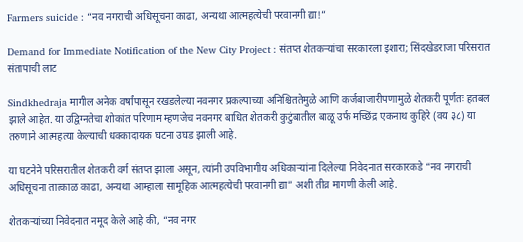Farmers suicide : “नव नगराची अधिसूचना काढा, अन्यथा आत्महत्येची परवानगी द्या!”

Demand for Immediate Notification of the New City Project : संतप्त शेतकऱ्यांचा सरकारला इशारा; सिंदखेडराजा परिसरात संतापाची लाट

Sindkhedraja मागील अनेक वर्षांपासून रखडलेल्या नवनगर प्रकल्पाच्या अनिश्चिततेमुळे आणि कर्जबाजारीपणामुळे शेतकरी पूर्णतः हतबल झाले आहेत. या उद्विग्नतेचा शोकांत परिणाम म्हणजेच नवनगर बाधित शेतकरी कुटुंबातील बाळू उर्फ मच्छिंद्र एकनाथ कुहिरे (वय ३८) या तरुणाने आत्महत्या केल्याची धक्कादायक घटना उघड झाली आहे.

या घटनेने परिसरातील शेतकरी वर्ग संतप्त झाला असून, त्यांनी उपविभागीय अधिकाऱ्यांना दिलेल्या निवेदनात सरकारकडे “नव नगराची अधिसूचना तात्काळ काढा, अन्यथा आम्हाला सामूहिक आत्महत्येची परवानगी द्या” अशी तीव्र मागणी केली आहे.

शेतकऱ्यांच्या निवेदनात नमूद केले आहे की, “नव नगर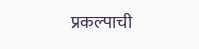प्रकल्पाची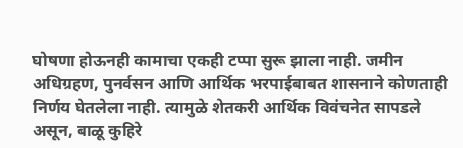घोषणा होऊनही कामाचा एकही टप्पा सुरू झाला नाही. जमीन अधिग्रहण, पुनर्वसन आणि आर्थिक भरपाईबाबत शासनाने कोणताही निर्णय घेतलेला नाही. त्यामुळे शेतकरी आर्थिक विवंचनेत सापडले असून, बाळू कुहिरे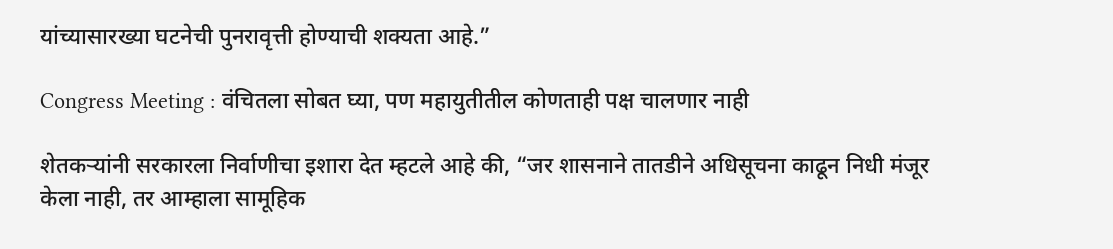यांच्यासारख्या घटनेची पुनरावृत्ती होण्याची शक्यता आहे.”

Congress Meeting : वंचितला सोबत घ्या, पण महायुतीतील कोणताही पक्ष चालणार नाही

शेतकऱ्यांनी सरकारला निर्वाणीचा इशारा देत म्हटले आहे की, “जर शासनाने तातडीने अधिसूचना काढून निधी मंजूर केला नाही, तर आम्हाला सामूहिक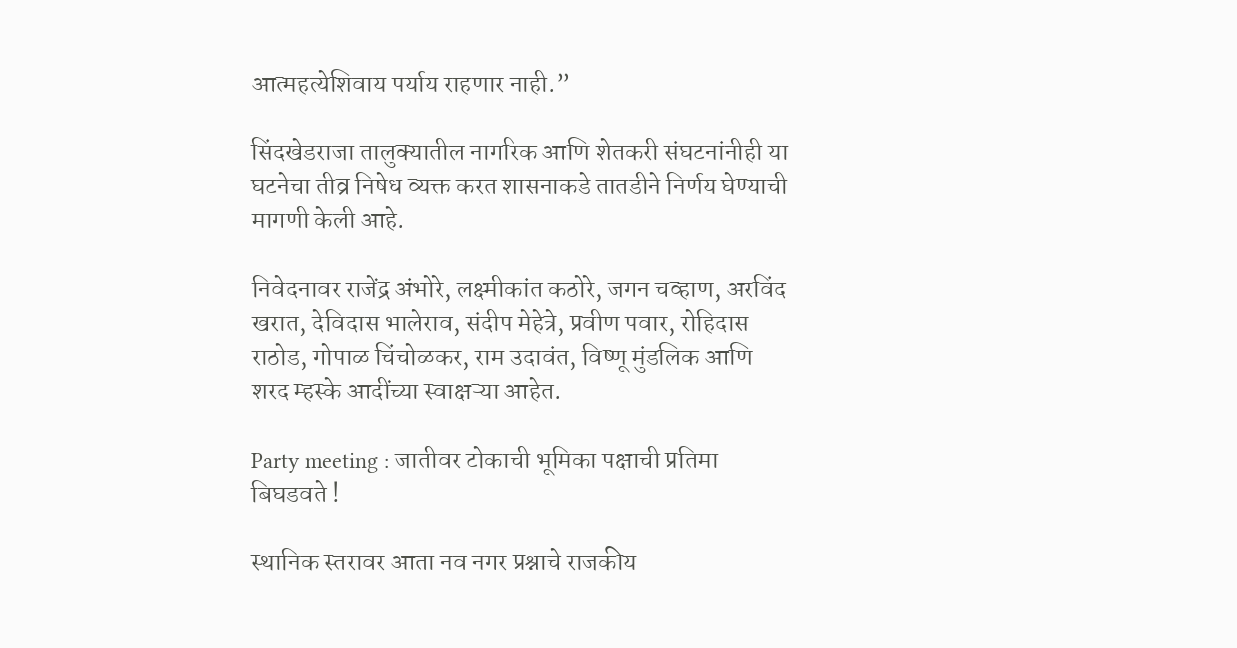आत्महत्येशिवाय पर्याय राहणार नाही.”

सिंदखेडराजा तालुक्यातील नागरिक आणि शेतकरी संघटनांनीही या घटनेचा तीव्र निषेध व्यक्त करत शासनाकडे तातडीने निर्णय घेण्याची मागणी केली आहे.

निवेदनावर राजेंद्र अंभोरे, लक्ष्मीकांत कठोरे, जगन चव्हाण, अरविंद खरात, देविदास भालेराव, संदीप मेहेत्रे, प्रवीण पवार, रोहिदास राठोड, गोपाळ चिंचोळकर, राम उदावंत, विष्णू मुंडलिक आणि शरद म्हस्के आदींच्या स्वाक्षऱ्या आहेत.

Party meeting : जातीवर टोकाची भूमिका पक्षाची प्रतिमा बिघडवते !

स्थानिक स्तरावर आता नव नगर प्रश्नाचे राजकीय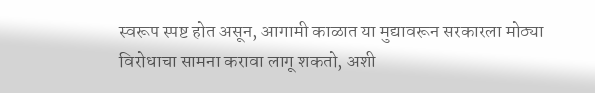स्वरूप स्पष्ट होत असून, आगामी काळात या मुद्यावरून सरकारला मोठ्या विरोधाचा सामना करावा लागू शकतो, अशी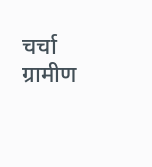चर्चा ग्रामीण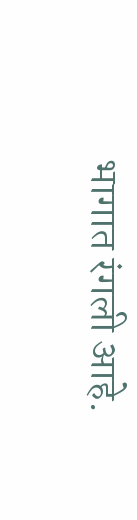भागात रंगली आहे.